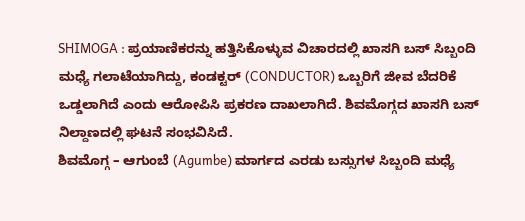SHIMOGA : ಪ್ರಯಾಣಿಕರನ್ನು ಹತ್ತಿಸಿಕೊಳ್ಳುವ ವಿಚಾರದಲ್ಲಿ ಖಾಸಗಿ ಬಸ್ ಸಿಬ್ಬಂದಿ ಮಧ್ಯೆ ಗಲಾಟೆಯಾಗಿದ್ದು, ಕಂಡಕ್ಟರ್ (CONDUCTOR) ಒಬ್ಬರಿಗೆ ಜೀವ ಬೆದರಿಕೆ ಒಡ್ಡಲಾಗಿದೆ ಎಂದು ಆರೋಪಿಸಿ ಪ್ರಕರಣ ದಾಖಲಾಗಿದೆ. ಶಿವಮೊಗ್ಗದ ಖಾಸಗಿ ಬಸ್ ನಿಲ್ದಾಣದಲ್ಲಿ ಘಟನೆ ಸಂಭವಿಸಿದೆ.
ಶಿವಮೊಗ್ಗ – ಆಗುಂಬೆ (Agumbe) ಮಾರ್ಗದ ಎರಡು ಬಸ್ಸುಗಳ ಸಿಬ್ಬಂದಿ ಮಧ್ಯೆ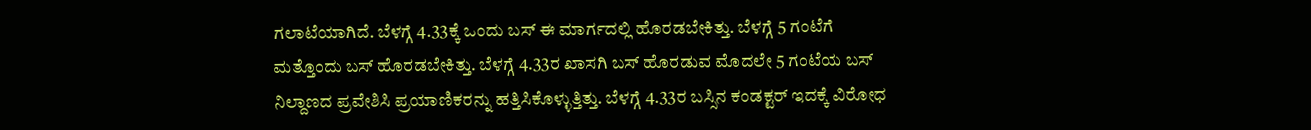ಗಲಾಟೆಯಾಗಿದೆ. ಬೆಳಗ್ಗೆ 4.33ಕ್ಕೆ ಒಂದು ಬಸ್ ಈ ಮಾರ್ಗದಲ್ಲಿ ಹೊರಡಬೇಕಿತ್ತು. ಬೆಳಗ್ಗೆ 5 ಗಂಟೆಗೆ ಮತ್ತೊಂದು ಬಸ್ ಹೊರಡಬೇಕಿತ್ತು. ಬೆಳಗ್ಗೆ 4.33ರ ಖಾಸಗಿ ಬಸ್ ಹೊರಡುವ ಮೊದಲೇ 5 ಗಂಟೆಯ ಬಸ್ ನಿಲ್ದಾಣದ ಪ್ರವೇಶಿಸಿ ಪ್ರಯಾಣಿಕರನ್ನು ಹತ್ತಿಸಿಕೊಳ್ಳುತ್ತಿತ್ತು. ಬೆಳಗ್ಗೆ 4.33ರ ಬಸ್ಸಿನ ಕಂಡಕ್ಟರ್ ಇದಕ್ಕೆ ವಿರೋಧ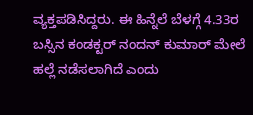ವ್ಯಕ್ತಪಡಿಸಿದ್ದರು. ಈ ಹಿನ್ನೆಲೆ ಬೆಳಗ್ಗೆ 4.33ರ ಬಸ್ಸಿನ ಕಂಡಕ್ಟರ್ ನಂದನ್ ಕುಮಾರ್ ಮೇಲೆ ಹಲ್ಲೆ ನಡೆಸಲಾಗಿದೆ ಎಂದು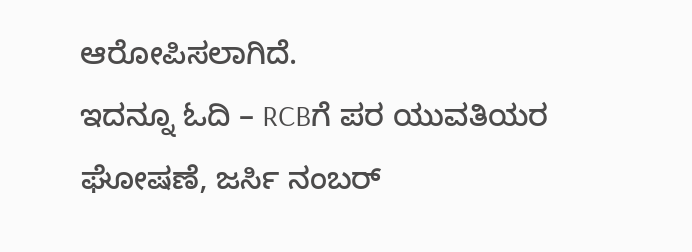ಆರೋಪಿಸಲಾಗಿದೆ.
ಇದನ್ನೂ ಓದಿ – RCBಗೆ ಪರ ಯುವತಿಯರ ಘೋಷಣೆ, ಜರ್ಸಿ ನಂಬರ್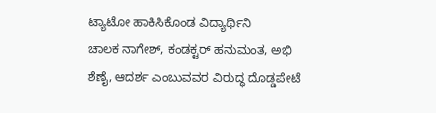ಟ್ಯಾಟೋ ಹಾಕಿಸಿಕೊಂಡ ವಿದ್ಯಾರ್ಥಿನಿ
ಚಾಲಕ ನಾಗೇಶ್, ಕಂಡಕ್ಟರ್ ಹನುಮಂತ, ಅಭಿ ಶೆಣೈ, ಆದರ್ಶ ಎಂಬುವವರ ವಿರುದ್ಧ ದೊಡ್ಡಪೇಟೆ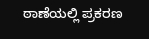ಠಾಣೆಯಲ್ಲಿ ಪ್ರಕರಣ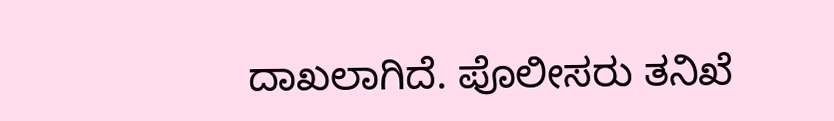ದಾಖಲಾಗಿದೆ. ಪೊಲೀಸರು ತನಿಖೆ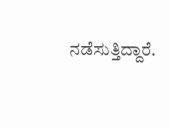ನಡೆಸುತ್ತಿದ್ದಾರೆ.